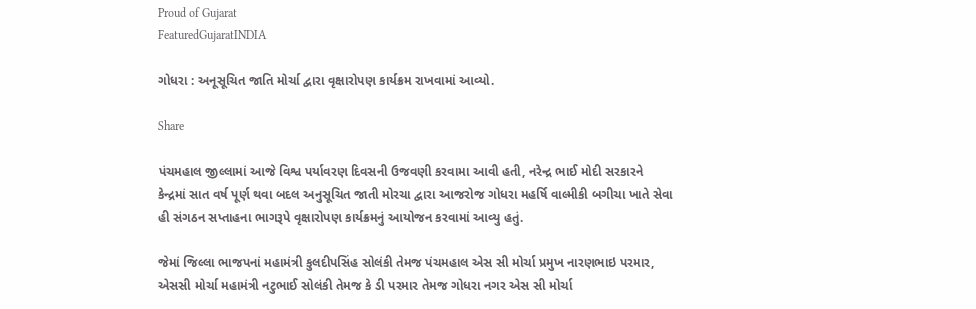Proud of Gujarat
FeaturedGujaratINDIA

ગોધરા : અનૂસૂચિત જાતિ મોર્ચા દ્વારા વૃક્ષારોપણ કાર્યક્રમ રાખવામાં આવ્યો.

Share

પંચમહાલ જીલ્લામાં આજે વિશ્વ પર્યાવરણ દિવસની ઉજવણી કરવામા આવી હતી, નરેન્દ્ર ભાઈ મોદી સરકારને કેન્દ્રમાં સાત વર્ષ પૂર્ણ થવા બદલ અનુસૂચિત જાતી મોરચા દ્વારા આજરોજ ગોધરા મહર્ષિ વાલ્મીકી બગીચા ખાતે સેવા હી સંગઠન સપ્તાહના ભાગરૂપે વૃક્ષારોપણ કાર્યક્રમનું આયોજન કરવામાં આવ્યુ હતું.

જેમાં જિલ્લા ભાજપનાં મહામંત્રી કુલદીપસિંહ સોલંકી તેમજ પંચમહાલ એસ સી મોર્ચા પ્રમુખ નારણભાઇ પરમાર, એસસી મોર્ચા મહામંત્રી નટુભાઈ સોલંકી તેમજ કે ડી પરમાર તેમજ ગોધરા નગર એસ સી મોર્ચા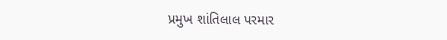પ્રમુખ શાંતિલાલ પરમાર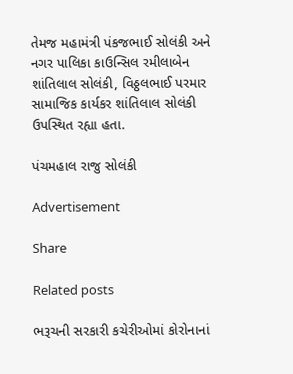તેમજ મહામંત્રી પંકજભાઈ સોલંકી અને નગર પાલિકા કાઉન્સિલ રમીલાબેન શાંતિલાલ સોલંકી, વિઠ્ઠલભાઈ પરમાર સામાજિક કાર્યકર શાંતિલાલ સોલંકી ઉપસ્થિત રહ્યા હતા.

પંચમહાલ રાજુ સોલંકી

Advertisement

Share

Related posts

ભરૂચની સરકારી કચેરીઓમાં કોરોનાનાં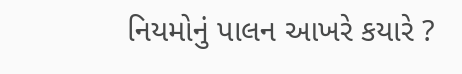નિયમોનું પાલન આખરે કયારે ?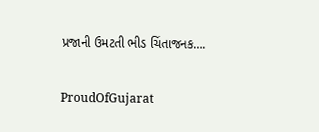પ્રજાની ઉમટતી ભીડ ચિંતાજનક….

ProudOfGujarat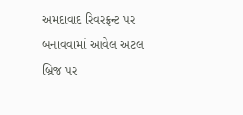અમદાવાદ રિવરફ્રન્ટ પર બનાવવામાં આવેલ અટલ બ્રિજ પર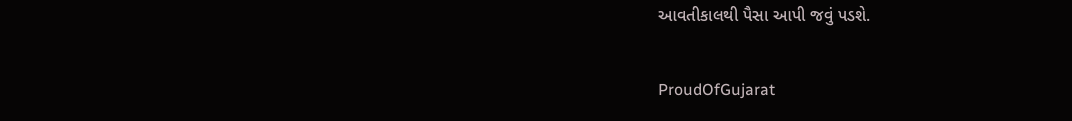આવતીકાલથી પૈસા આપી જવું પડશે.

ProudOfGujarat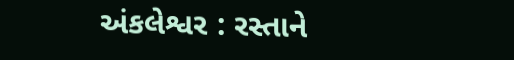અંકલેશ્વર : રસ્તાને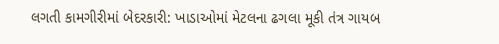લગતી કામગીરીમાં બેદરકારી: ખાડાઓમાં મેટલના ઢગલા મૂકી તંત્ર ગાયબ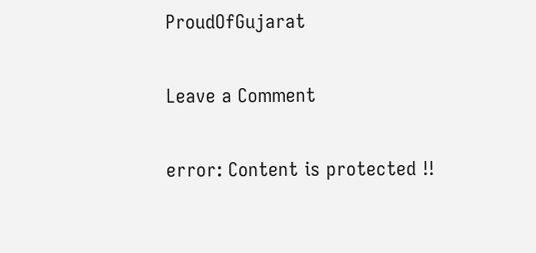ProudOfGujarat

Leave a Comment

error: Content is protected !!